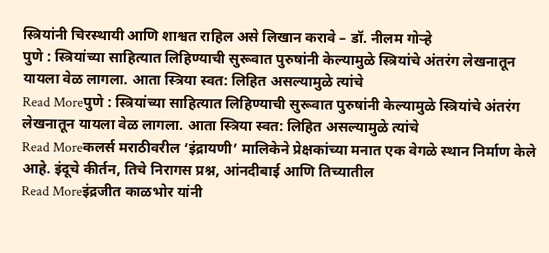स्त्रियांनी चिरस्थायी आणि शाश्वत राहिल असे लिखान करावे – डॉ. नीलम गोऱ्हे
पुणे : स्त्रियांच्या साहित्यात लिहिण्याची सुरूवात पुरुषांनी केल्यामुळे स्त्रियांचे अंतरंग लेखनातून यायला वेळ लागला. आता स्त्रिया स्वत: लिहित असल्यामुळे त्यांचे
Read Moreपुणे : स्त्रियांच्या साहित्यात लिहिण्याची सुरूवात पुरुषांनी केल्यामुळे स्त्रियांचे अंतरंग लेखनातून यायला वेळ लागला. आता स्त्रिया स्वत: लिहित असल्यामुळे त्यांचे
Read Moreकलर्स मराठीवरील ‘इंद्रायणी’ मालिकेने प्रेक्षकांच्या मनात एक वेगळे स्थान निर्माण केले आहे. इंदूचे कीर्तन, तिचे निरागस प्रश्न, आंनदीबाई आणि तिच्यातील
Read Moreइंद्रजीत काळभोर यांनी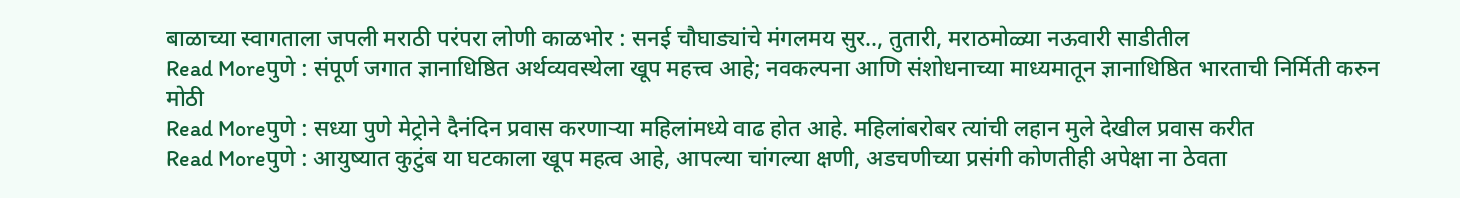बाळाच्या स्वागताला जपली मराठी परंपरा लोणी काळभोर : सनई चौघाड्यांचे मंगलमय सुर.., तुतारी, मराठमोळ्या नऊवारी साडीतील
Read Moreपुणे : संपूर्ण जगात ज्ञानाधिष्ठित अर्थव्यवस्थेला खूप महत्त्व आहे; नवकल्पना आणि संशोधनाच्या माध्यमातून ज्ञानाधिष्ठित भारताची निर्मिती करुन मोठी
Read Moreपुणे : सध्या पुणे मेट्रोने दैनंदिन प्रवास करणाऱ्या महिलांमध्ये वाढ होत आहे. महिलांबरोबर त्यांची लहान मुले देखील प्रवास करीत
Read Moreपुणे : आयुष्यात कुटुंब या घटकाला खूप महत्व आहे, आपल्या चांगल्या क्षणी, अडचणीच्या प्रसंगी कोणतीही अपेक्षा ना ठेवता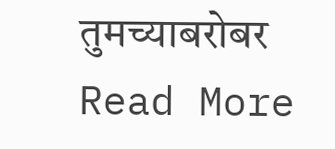तुमच्याबरोबर
Read More